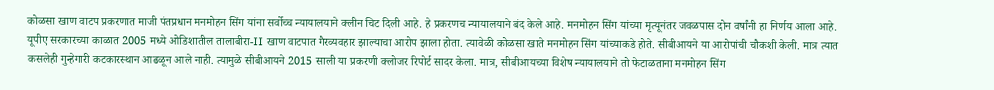कोळसा खाण वाटप प्रकरणात माजी पंतप्रधान मनमोहन सिंग यांना सर्वोच्च न्यायालयाने क्लीन चिट दिली आहे. हे प्रकरणच न्यायालयाने बंद केले आहे. मनमोहन सिंग यांच्या मृत्यूनंतर जवळपास दोन वर्षांनी हा निर्णय आला आहे.
यूपीए सरकारच्या काळात 2005 मध्ये ओडिशातील तालाबीरा-II खाण वाटपात गैरव्यवहार झाल्याचा आरोप झाला होता. त्यावेळी कोळसा खाते मनमोहन सिंग यांच्याकडे होते. सीबीआयने या आरोपांची चौकशी केली. मात्र त्यात कसलेही गुन्हेगारी कटकारस्थान आढळून आले नाही. त्यामुळे सीबीआयने 2015 साली या प्रकरणी क्लोजर रिपोर्ट सादर केला. मात्र, सीबीआयच्या विशेष न्यायालयाने तो फेटाळताना मनमोहन सिंग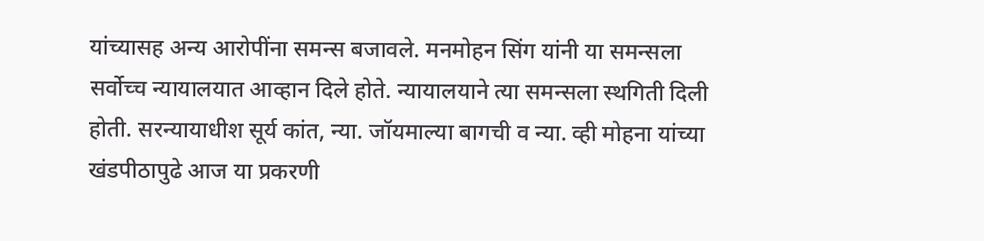यांच्यासह अन्य आरोपींना समन्स बजावले. मनमोहन सिंग यांनी या समन्सला सर्वोच्च न्यायालयात आव्हान दिले होते. न्यायालयाने त्या समन्सला स्थगिती दिली होती. सरन्यायाधीश सूर्य कांत, न्या. जॉयमाल्या बागची व न्या. व्ही मोहना यांच्या खंडपीठापुढे आज या प्रकरणी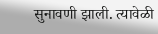सुनावणी झाली. त्यावेळी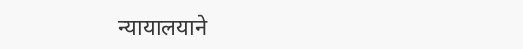न्यायालयाने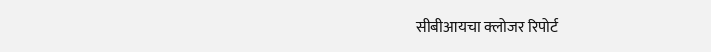सीबीआयचा क्लोजर रिपोर्ट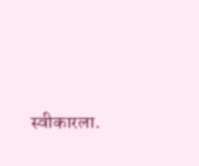स्वीकारला.